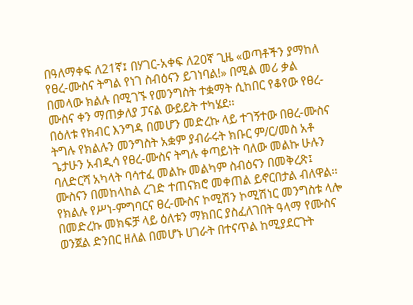በዓለማቀፍ ለ21ኛ፤ በሃገር-አቀፍ ለ20ኛ ጊዜ «ወጣቶችን ያማከለ የፀረ-ሙስና ትግል የነገ ስብዕናን ይገነባል!» በሚል መሪ ቃል በመላው ክልሉ በሚገኙ የመንግስት ተቋማት ሲከበር የቆየው የፀረ-ሙስና ቀን ማጠቃለያ ፓናል ውይይት ተካሄደ፡፡
በዕለቱ የክብር እንግዳ በመሆን መድረኩ ላይ ተገኝተው በፀረ-ሙስና ትግሉ የክልሉን መንግስት አቋም ያብራሩት ክቡር ም/ር/መስ አቶ ጌታሁን አብዲሳ የፀረ-ሙስና ትግሉ ቀጣይነት ባለው መልኩ ሁሉን ባለድርሻ አካላት ባሳተፈ መልኩ መልካም ስብዕናን በመቅረጽ፤ ሙስናን በመከላከል ረገድ ተጠናክሮ መቀጠል ይኖርበታል ብለዋል፡፡
የክልሉ የሥነ-ምግባርና ፀረ-ሙስና ኮሚሽን ኮሚሽነር መንግስቱ ላሎ በመድረኩ መክፍቻ ላይ ዕለቱን ማክበር ያስፈለገበት ዓላማ የሙስና ወንጀል ድንበር ዘለል በመሆኑ ሀገራት በተናጥል ከሚያደርጉት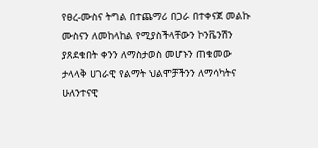የፀረ-ሙስና ትግል በተጨማሪ በጋራ በተቀናጀ መልኩ ሙስናን ለመከላከል የሚያስችላቸውን ኮንቬንሽን ያጸደቁበት ቀንን ለማስታወስ መሆኑን ጠቁመው ታላላቅ ሀገራዊ የልማት ህልሞቻችንን ለማሳካትና ሁለንተናዊ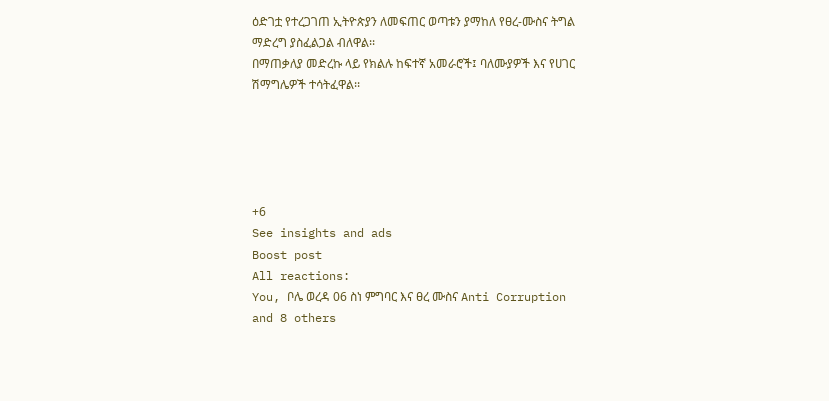ዕድገቷ የተረጋገጠ ኢትዮጵያን ለመፍጠር ወጣቱን ያማከለ የፀረ-ሙስና ትግል ማድረግ ያስፈልጋል ብለዋል፡፡
በማጠቃለያ መድረኩ ላይ የክልሉ ከፍተኛ አመራሮች፤ ባለሙያዎች እና የሀገር ሽማግሌዎች ተሳትፈዋል፡፡





+6
See insights and ads
Boost post
All reactions:
You, ቦሌ ወረዳ 06 ስነ ምግባር እና ፀረ ሙስና Anti Corruption and 8 others